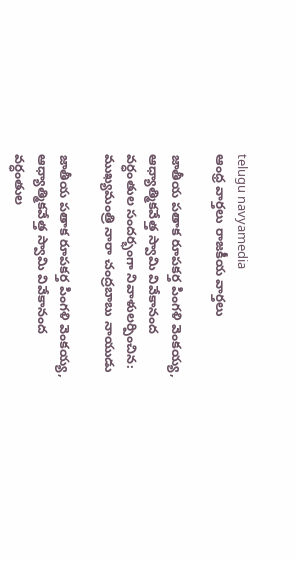telugu navyamedia
ఆంధ్ర వార్తలు రాజకీయ వార్తలు

జాతీయ పతాక రూపకర్త పింగళి వెంకయ్య, ఆధ్యాత్మికవేత్త స్వామి వివేకానంద వర్ధంతుల సందర్భంగా నివాళులర్పించిన: ముఖ్యమంత్రి నారా చంద్రబాబు నాయుడు

జాతీయ పతాక రూపకర్త పింగళి వెంకయ్య, ఆధ్యాత్మికవేత్త స్వామి వివేకానంద వర్ధంతుల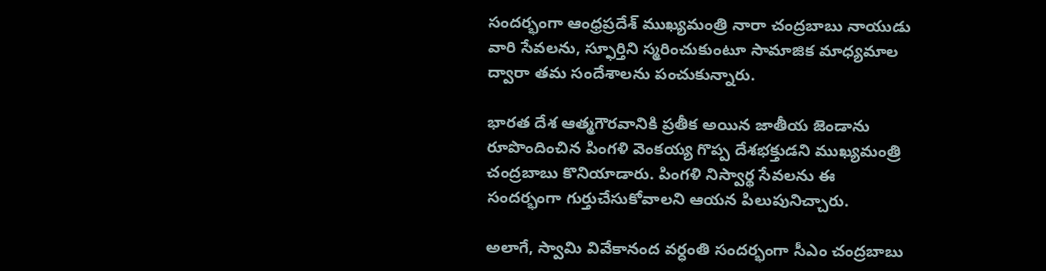సందర్భంగా ఆంధ్రప్రదేశ్ ముఖ్యమంత్రి నారా చంద్రబాబు నాయుడు వారి సేవలను, స్ఫూర్తిని స్మరించుకుంటూ సామాజిక మాధ్యమాల ద్వారా తమ సందేశాలను పంచుకున్నారు.

భారత దేశ ఆత్మగౌరవానికి ప్రతీక అయిన జాతీయ జెండాను రూపొందించిన పింగళి వెంకయ్య గొప్ప దేశభక్తుడని ముఖ్యమంత్రి చంద్రబాబు కొనియాడారు. పింగళి నిస్వార్థ సేవలను ఈ సందర్భంగా గుర్తుచేసుకోవాలని ఆయన పిలుపునిచ్చారు.

అలాగే, స్వామి వివేకానంద వర్ధంతి సందర్భంగా సీఎం చంద్రబాబు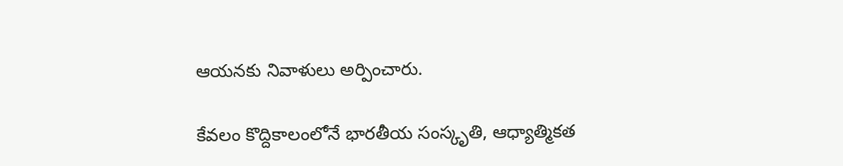ఆయనకు నివాళులు అర్పించారు.

కేవలం కొద్దికాలంలోనే భారతీయ సంస్కృతి, ఆధ్యాత్మికత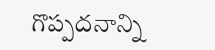గొప్పదనాన్ని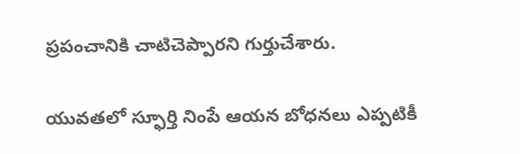ప్రపంచానికి చాటిచెప్పారని గుర్తుచేశారు.

యువతలో స్ఫూర్తి నింపే ఆయన బోధనలు ఎప్పటికీ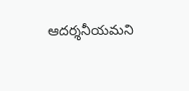ఆదర్శనీయమని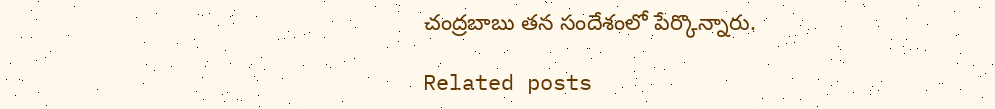చంద్రబాబు తన సందేశంలో పేర్కొన్నారు.

Related posts